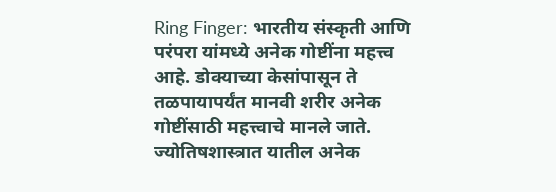Ring Finger: भारतीय संस्कृती आणि परंपरा यांमध्ये अनेक गोष्टींना महत्त्व आहे. डोक्याच्या केसांपासून ते तळपायापर्यंत मानवी शरीर अनेक गोष्टींसाठी महत्त्वाचे मानले जाते. ज्योतिषशास्त्रात यातील अनेक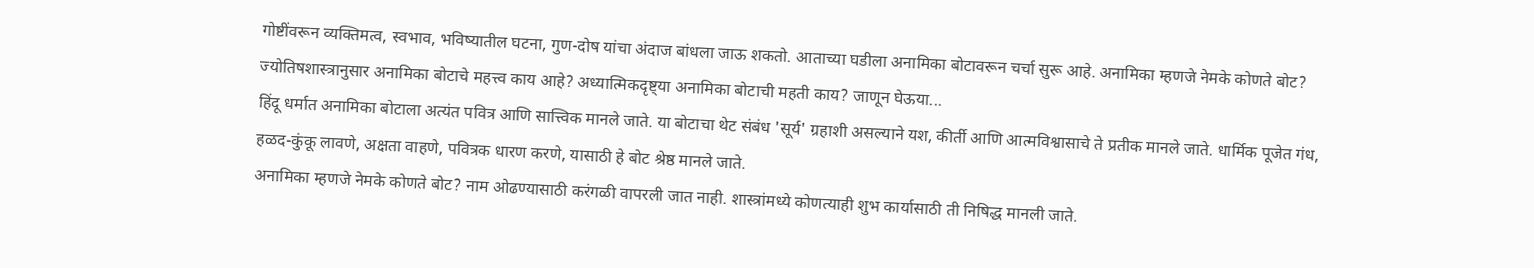गोष्टींवरून व्यक्तिमत्व, स्वभाव, भविष्यातील घटना, गुण-दोष यांचा अंदाज बांधला जाऊ शकतो. आताच्या घडीला अनामिका बोटावरून चर्चा सुरू आहे. अनामिका म्हणजे नेमके कोणते बोट? ज्योतिषशास्त्रानुसार अनामिका बोटाचे महत्त्व काय आहे? अध्यात्मिकदृष्ट्या अनामिका बोटाची महती काय? जाणून घेऊया...
हिंदू धर्मात अनामिका बोटाला अत्यंत पवित्र आणि सात्त्विक मानले जाते. या बोटाचा थेट संबंध 'सूर्य' ग्रहाशी असल्याने यश, कीर्ती आणि आत्मविश्वासाचे ते प्रतीक मानले जाते. धार्मिक पूजेत गंध, हळद-कुंकू लावणे, अक्षता वाहणे, पवित्रक धारण करणे, यासाठी हे बोट श्रेष्ठ मानले जाते.
अनामिका म्हणजे नेमके कोणते बोट? नाम ओढण्यासाठी करंगळी वापरली जात नाही. शास्त्रांमध्ये कोणत्याही शुभ कार्यासाठी ती निषिद्ध मानली जाते.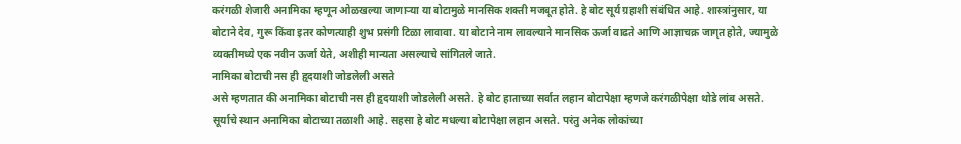करंगळी शेजारी अनामिका म्हणून ओळखल्या जाणाऱ्या या बोटामुळे मानसिक शक्ती मजबूत होते. हे बोट सूर्य ग्रहाशी संबंधित आहे. शास्त्रांनुसार, या बोटाने देव, गुरू किंवा इतर कोणत्याही शुभ प्रसंगी टिळा लावावा. या बोटाने नाम लावल्याने मानसिक ऊर्जा वाढते आणि आज्ञाचक्र जागृत होते, ज्यामुळे व्यक्तीमध्ये एक नवीन ऊर्जा येते, अशीही मान्यता असल्याचे सांगितले जाते.
नामिका बोटाची नस ही हृदयाशी जोडलेली असते
असे म्हणतात की अनामिका बोटाची नस ही हृदयाशी जोडलेली असते. हे बोट हाताच्या सर्वात लहान बोटापेक्षा म्हणजे करंगळीपेक्षा थोडे लांब असते. सूर्याचे स्थान अनामिका बोटाच्या तळाशी आहे. सहसा हे बोट मधल्या बोटापेक्षा लहान असते. परंतु अनेक लोकांच्या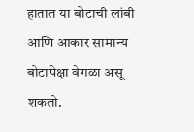हातात या बोटाची लांबी आणि आकार सामान्य बोटापेक्षा वेगळा असू शकतो.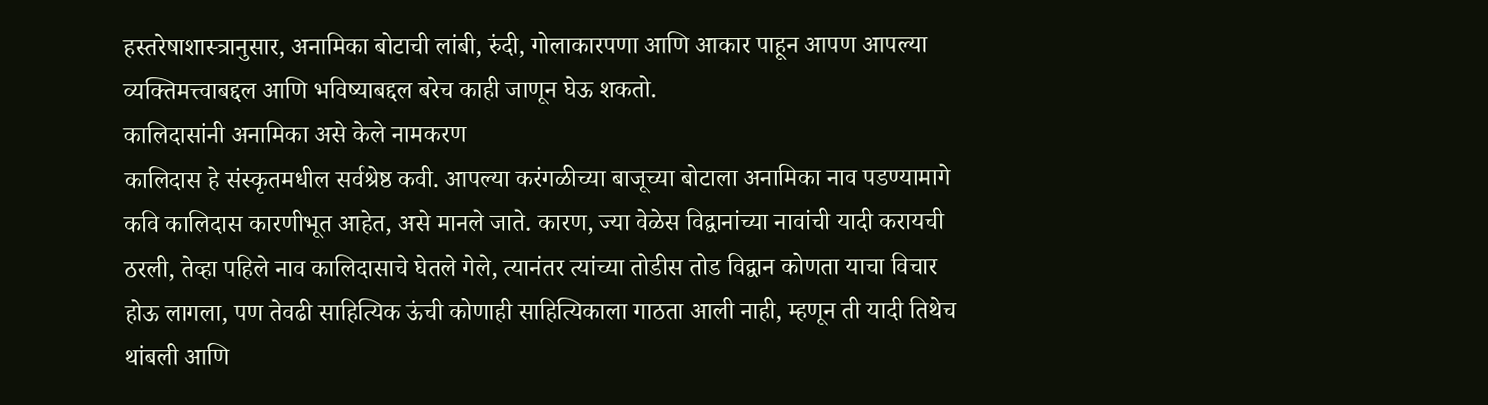हस्तरेषाशास्त्रानुसार, अनामिका बोटाची लांबी, रुंदी, गोलाकारपणा आणि आकार पाहून आपण आपल्या व्यक्तिमत्त्वाबद्दल आणि भविष्याबद्दल बरेच काही जाणून घेऊ शकतो.
कालिदासांनी अनामिका असे केले नामकरण
कालिदास हे संस्कृतमधील सर्वश्रेष्ठ कवी. आपल्या करंगळीच्या बाजूच्या बोटाला अनामिका नाव पडण्यामागे कवि कालिदास कारणीभूत आहेत, असे मानले जाते. कारण, ज्या वेळेस विद्वानांच्या नावांची यादी करायची ठरली, तेव्हा पहिले नाव कालिदासाचे घेतले गेले, त्यानंतर त्यांच्या तोडीस तोड विद्वान कोणता याचा विचार होऊ लागला, पण तेवढी साहित्यिक ऊंची कोणाही साहित्यिकाला गाठता आली नाही, म्हणून ती यादी तिथेच थांबली आणि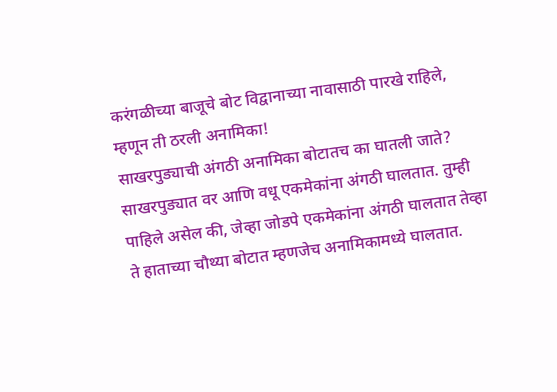करंगळीच्या बाजूचे बोट विद्वानाच्या नावासाठी पारखे राहिले, म्हणून ती ठरली अनामिका!
साखरपुड्याची अंगठी अनामिका बोटातच का घातली जाते?
साखरपुड्यात वर आणि वधू एकमेकांना अंगठी घालतात. तुम्ही पाहिले असेल की, जेव्हा जोडपे एकमेकांना अंगठी घालतात तेव्हा ते हाताच्या चौथ्या बोटात म्हणजेच अनामिकामध्ये घालतात.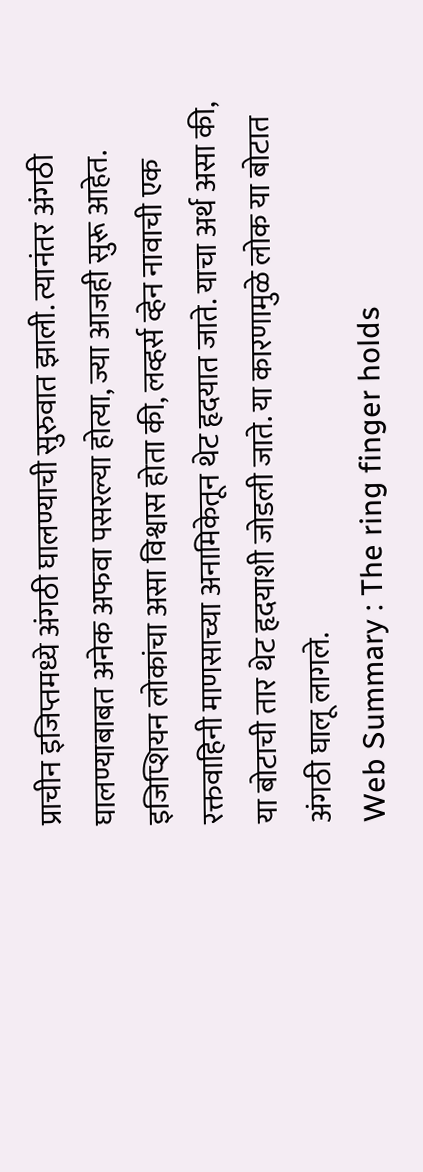प्राचीन इजिप्तमध्ये अंगठी घालण्याची सुरुवात झाली. त्यानंतर अंगठी घालण्याबाबत अनेक अफवा पसरल्या होत्या, ज्या आजही सुरू आहेत. इजिप्शियन लोकांचा असा विश्वास होता की, लव्हर्स व्हेन नावाची एक रक्तवाहिनी माणसाच्या अनामिकेतून थेट हृदयात जाते. याचा अर्थ असा की, या बोटाची तार थेट हृदयाशी जोडली जाते. या कारणामुळे लोक या बोटात अंगठी घालू लागले.
Web Summary : The ring finger holds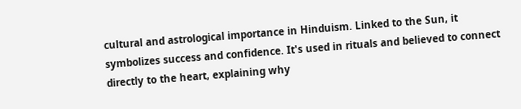cultural and astrological importance in Hinduism. Linked to the Sun, it symbolizes success and confidence. It's used in rituals and believed to connect directly to the heart, explaining why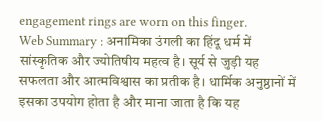engagement rings are worn on this finger.
Web Summary : अनामिका उंगली का हिंदू धर्म में सांस्कृतिक और ज्योतिषीय महत्व है। सूर्य से जुड़ी यह सफलता और आत्मविश्वास का प्रतीक है। धार्मिक अनुष्ठानों में इसका उपयोग होता है और माना जाता है कि यह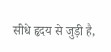सीधे हृदय से जुड़ी है,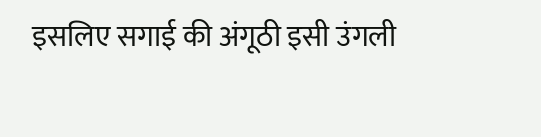इसलिए सगाई की अंगूठी इसी उंगली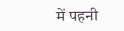में पहनी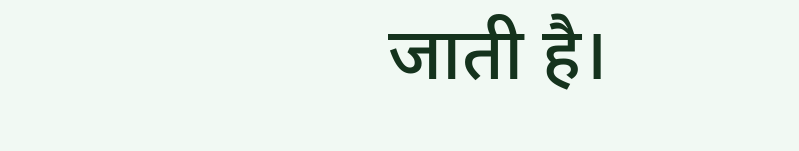जाती है।